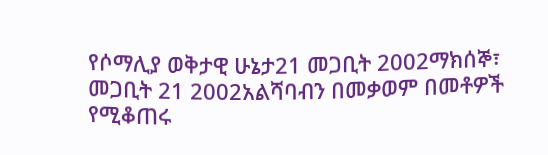የሶማሊያ ወቅታዊ ሁኔታ21 መጋቢት 2002ማክሰኞ፣ መጋቢት 21 2002አልሻባብን በመቃወም በመቶዎች የሚቆጠሩ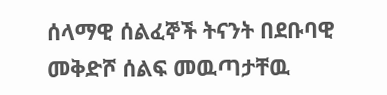ሰላማዊ ሰልፈኞች ትናንት በደቡባዊ መቅድሾ ሰልፍ መዉጣታቸዉ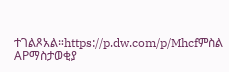ተገልጾአል።https://p.dw.com/p/Mhcfምስል APማስታወቂያ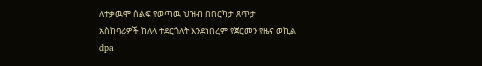ለተቃዉሞ ሰልፍ የወጣዉ ህዝብ በበርካታ ጸጥታ አስከባሪዎች ከለላ ተደርጎለት እንደነበረም የጀርመን የዜና ወኪል dpa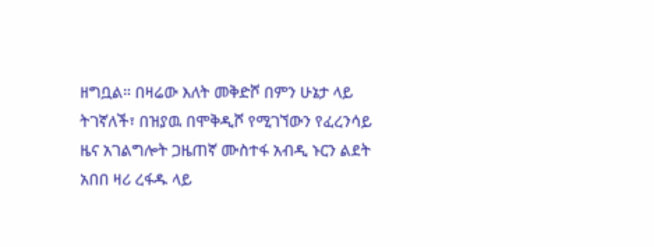ዘግቧል። በዛሬው እለት መቅድሾ በምን ሁኔታ ላይ ትገኛለች፣ በዝያዉ በሞቅዲሾ የሚገኘውን የፈረንሳይ ዜና አገልግሎት ጋዜጠኛ ሙስተፋ አብዲ ኑርን ልደት አበበ ዛሪ ረፋዱ ላይ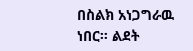በስልክ አነጋግራዉ ነበር። ልደት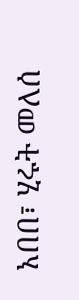አበበ፣ ሂሩት መለሰ